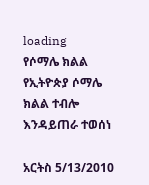loading
የሶማሌ ክልል የኢትዮጵያ ሶማሌ ክልል ተብሎ እንዳይጠራ ተወሰነ

አርትስ 5/13/2010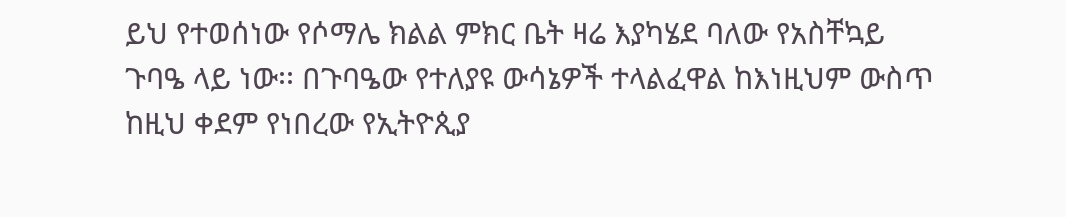ይህ የተወሰነው የሶማሌ ክልል ምክር ቤት ዛሬ እያካሄደ ባለው የአስቸኳይ ጉባዔ ላይ ነው፡፡ በጉባዔው የተለያዩ ውሳኔዎች ተላልፈዋል ከእነዚህም ውስጥ ከዚህ ቀደም የነበረው የኢትዮጲያ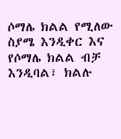ሶማሌ ክልል የሚለው ስያሜ እንዲቀር እና የሶማሌ ክልል ብቻ እንዲባል፣ ክልሉ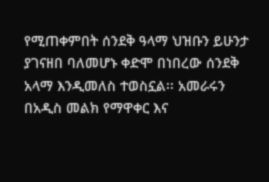የሚጠቀምበት ሰንደቅ ዓላማ ህዝቡን ይሁንታ ያገናዘበ ባለመሆኑ ቀድሞ በነበረው ሰንደቅ አላማ እንዲመለስ ተወስኗል፡፡ አመራሩን በአዲስ መልክ የማዋቀር እና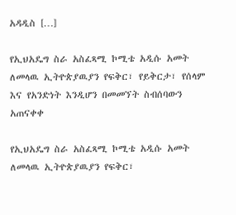አዳዲስ […]

የኢህአዴግ ስራ አስፈጻሚ ኮሚቴ አዲሱ አመት ለመላዉ ኢትዮጵያዉያን የፍቅር፣ የይቅርታ፣ የሰላም እና የአንድነት እንዲሆን በመመኘት ስብሰባውን አጠናቀቀ

የኢህአዴግ ስራ አስፈጻሚ ኮሚቴ አዲሱ አመት ለመላዉ ኢትዮጵያዉያን የፍቅር፣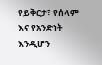የይቅርታ፣ የሰላም እና የአንድነት እንዲሆን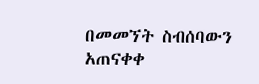በመመኘት ስብሰባውን አጠናቀቀ